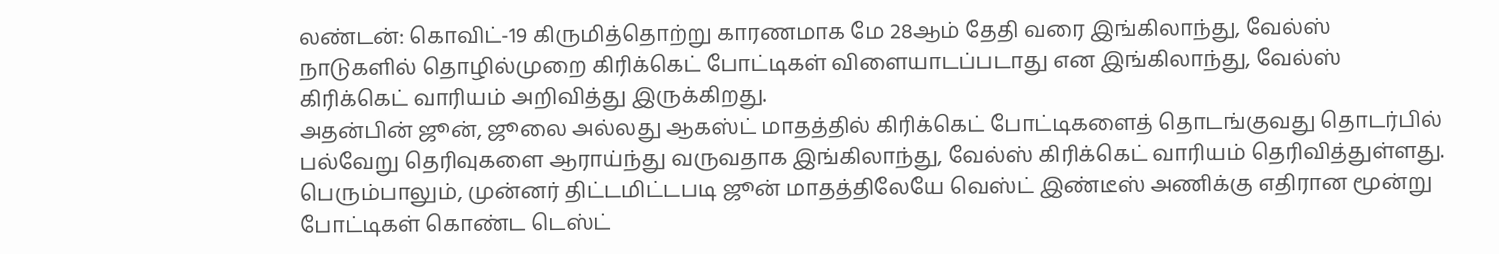லண்டன்: கொவிட்-19 கிருமித்தொற்று காரணமாக மே 28ஆம் தேதி வரை இங்கிலாந்து, வேல்ஸ் நாடுகளில் தொழில்முறை கிரிக்கெட் போட்டிகள் விளையாடப்படாது என இங்கிலாந்து, வேல்ஸ் கிரிக்கெட் வாரியம் அறிவித்து இருக்கிறது.
அதன்பின் ஜூன், ஜூலை அல்லது ஆகஸ்ட் மாதத்தில் கிரிக்கெட் போட்டிகளைத் தொடங்குவது தொடர்பில் பல்வேறு தெரிவுகளை ஆராய்ந்து வருவதாக இங்கிலாந்து, வேல்ஸ் கிரிக்கெட் வாரியம் தெரிவித்துள்ளது. பெரும்பாலும், முன்னர் திட்டமிட்டபடி ஜூன் மாதத்திலேயே வெஸ்ட் இண்டீஸ் அணிக்கு எதிரான மூன்று போட்டிகள் கொண்ட டெஸ்ட்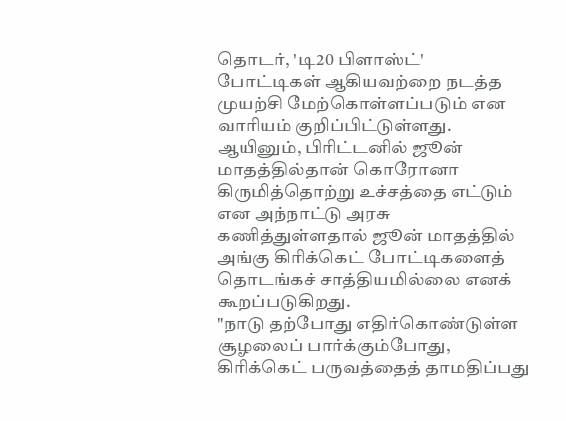தொடர், 'டி20 பிளாஸ்ட்' போட்டிகள் ஆகியவற்றை நடத்த முயற்சி மேற்கொள்ளப்படும் என வாரியம் குறிப்பிட்டுள்ளது.
ஆயினும், பிரிட்டனில் ஜூன் மாதத்தில்தான் கொரோனா கிருமித்தொற்று உச்சத்தை எட்டும் என அந்நாட்டு அரசு கணித்துள்ளதால் ஜூன் மாதத்தில் அங்கு கிரிக்கெட் போட்டிகளைத் தொடங்கச் சாத்தியமில்லை எனக் கூறப்படுகிறது.
"நாடு தற்போது எதிர்கொண்டுள்ள சூழலைப் பார்க்கும்போது, கிரிக்கெட் பருவத்தைத் தாமதிப்பது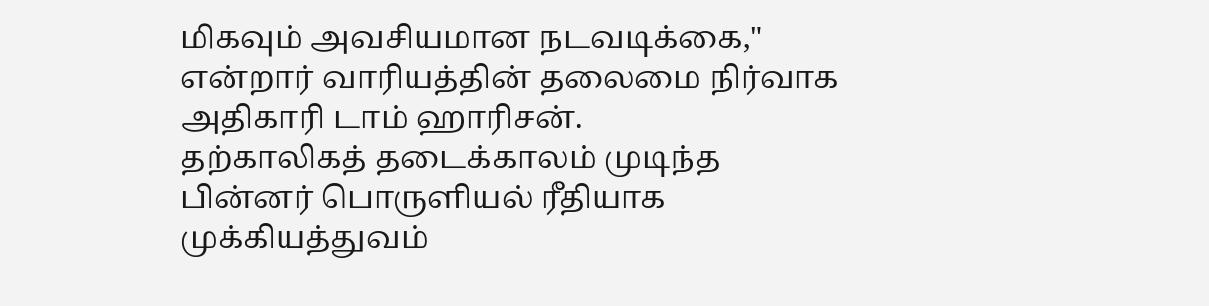மிகவும் அவசியமான நடவடிக்கை," என்றார் வாரியத்தின் தலைமை நிர்வாக அதிகாரி டாம் ஹாரிசன்.
தற்காலிகத் தடைக்காலம் முடிந்த பின்னர் பொருளியல் ரீதியாக முக்கியத்துவம்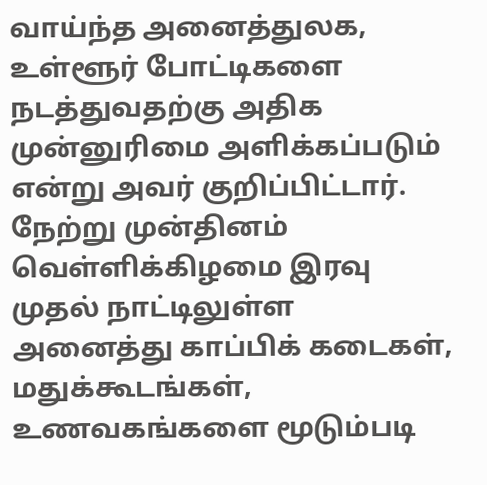வாய்ந்த அனைத்துலக, உள்ளூர் போட்டிகளை நடத்துவதற்கு அதிக முன்னுரிமை அளிக்கப்படும் என்று அவர் குறிப்பிட்டார்.
நேற்று முன்தினம் வெள்ளிக்கிழமை இரவு முதல் நாட்டிலுள்ள அனைத்து காப்பிக் கடைகள், மதுக்கூடங்கள், உணவகங்களை மூடும்படி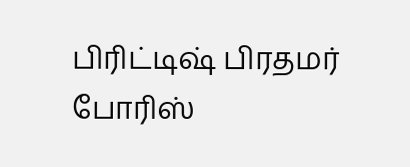பிரிட்டிஷ் பிரதமர் போரிஸ்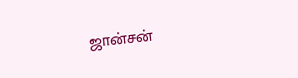ஜான்சன்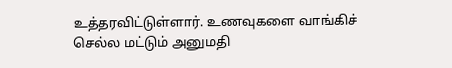உத்தரவிட்டுள்ளார். உணவுகளை வாங்கிச் செல்ல மட்டும் அனுமதி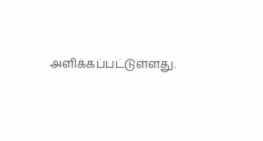அளிக்கப்பட்டுள்ளது.